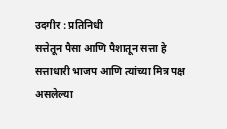उदगीर : प्रतिनिधी
सत्तेतून पैसा आणि पैशातून सत्ता हे सत्ताधारी भाजप आणि त्यांच्या मित्र पक्ष असलेल्या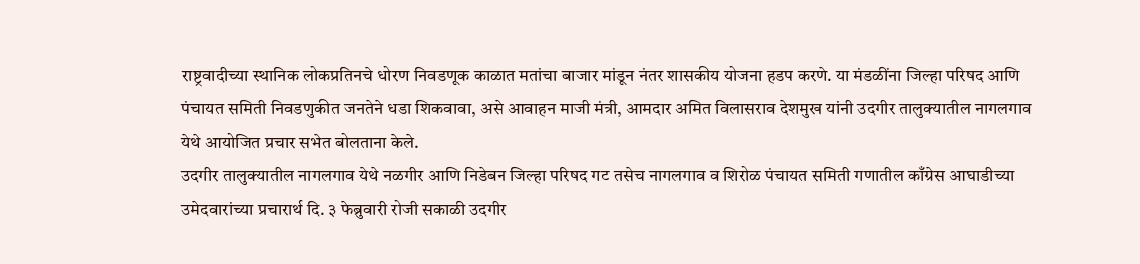राष्ट्रवादीच्या स्थानिक लोकप्रतिनचे धोरण निवडणूक काळात मतांचा बाजार मांडून नंतर शासकीय योजना हडप करणे. या मंडळींना जिल्हा परिषद आणि पंचायत समिती निवडणुकीत जनतेने धडा शिकवावा, असे आवाहन माजी मंत्री, आमदार अमित विलासराव देशमुख यांनी उदगीर तालुक्यातील नागलगाव येथे आयोजित प्रचार सभेत बोलताना केले.
उदगीर तालुक्यातील नागलगाव येथे नळगीर आणि निडेबन जिल्हा परिषद गट तसेच नागलगाव व शिरोळ पंचायत समिती गणातील काँग्रेस आघाडीच्या उमेदवारांच्या प्रचारार्थ दि. ३ फेब्रुवारी रोजी सकाळी उदगीर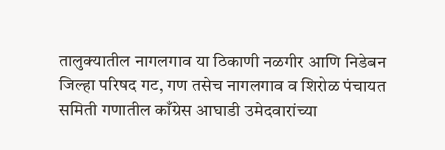तालुक्यातील नागलगाव या ठिकाणी नळगीर आणि निडेबन जिल्हा परिषद गट, गण तसेच नागलगाव व शिरोळ पंचायत समिती गणातील काँग्रेस आघाडी उमेदवारांच्या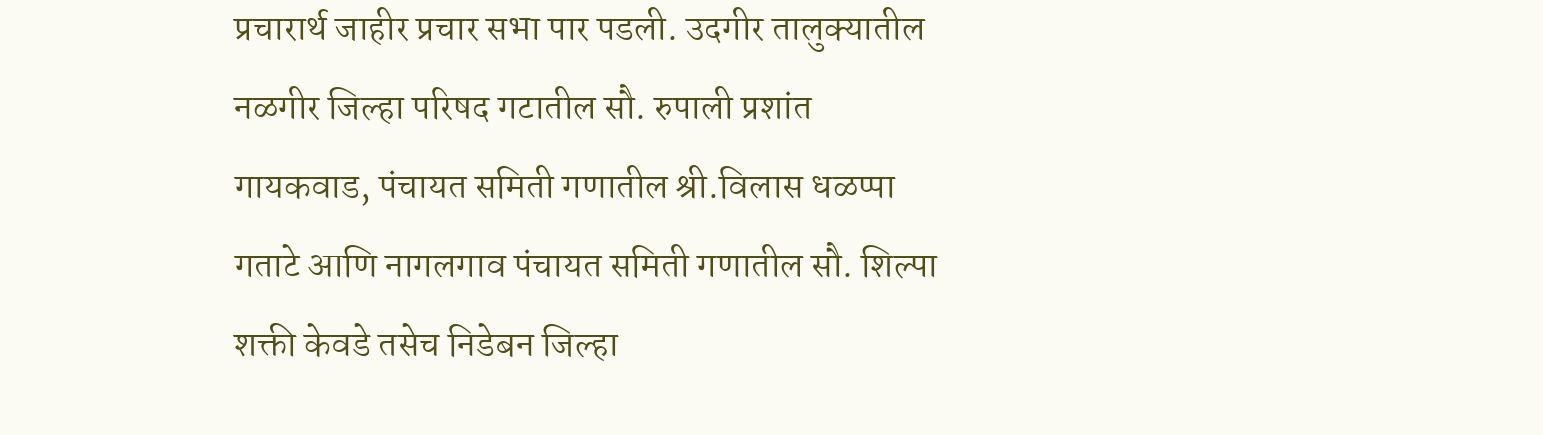प्रचारार्थ जाहीर प्रचार सभा पार पडली. उदगीर तालुक्यातील नळगीर जिल्हा परिषद गटातील सौ. रुपाली प्रशांत गायकवाड, पंचायत समिती गणातील श्री.विलास धळप्पा गताटे आणि नागलगाव पंचायत समिती गणातील सौ. शिल्पा शक्ती केवडे तसेच निडेबन जिल्हा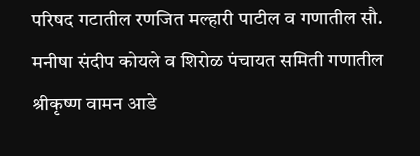परिषद गटातील रणजित मल्हारी पाटील व गणातील सौ. मनीषा संदीप कोयले व शिरोळ पंचायत समिती गणातील श्रीकृष्ण वामन आडे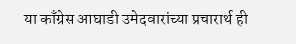या काँग्रेस आघाडी उमेदवारांच्या प्रचारार्थ ही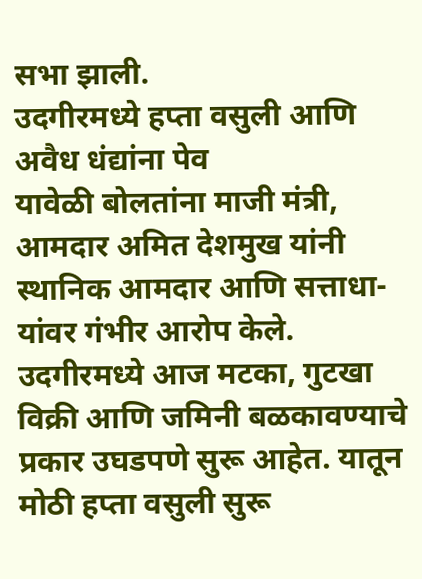सभा झाली.
उदगीरमध्ये हप्ता वसुली आणि अवैध धंद्यांना पेव
यावेळी बोलतांना माजी मंत्री, आमदार अमित देशमुख यांनी स्थानिक आमदार आणि सत्ताधा-यांवर गंभीर आरोप केले. उदगीरमध्ये आज मटका, गुटखा विक्री आणि जमिनी बळकावण्याचे प्रकार उघडपणे सुरू आहेत. यातून मोठी हप्ता वसुली सुरू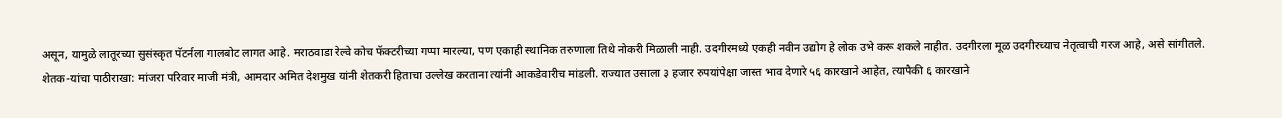असून, यामुळे लातूरच्या सुसंस्कृत पॅटर्नला गालबोट लागत आहे. मराठवाडा रेल्वे कोच फॅक्टरीच्या गप्पा मारल्या, पण एकाही स्थानिक तरुणाला तिथे नोकरी मिळाली नाही. उदगीरमध्ये एकही नवीन उद्योग हे लोक उभे करू शकले नाहीत. उदगीरला मूळ उदगीरच्याच नेतृत्वाची गरज आहे, असे सांगीतले.
शेतक-यांचा पाठीराखा: मांजरा परिवार माजी मंत्री, आमदार अमित देशमुख यांनी शेतकरी हिताचा उल्लेख करताना त्यांनी आकडेवारीच मांडली. राज्यात उसाला ३ हजार रुपयांपेक्षा जास्त भाव देणारे ५६ कारखाने आहेत, त्यापैकी ६ कारखाने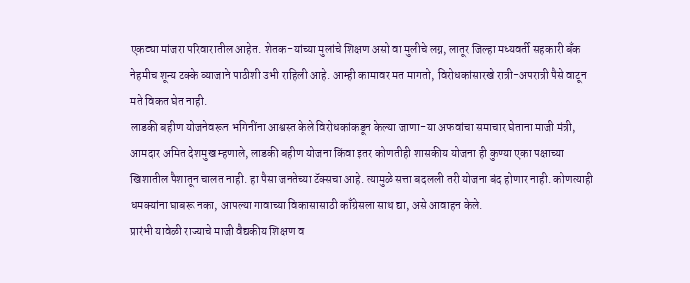एकट्या मांजरा परिवारातील आहेत. शेतक-यांच्या मुलांचे शिक्षण असो वा मुलीचे लग्न, लातूर जिल्हा मध्यवर्ती सहकारी बँक नेहमीच शून्य टक्के व्याजाने पाठीशी उभी राहिली आहे. आम्ही कामावर मत मागतो, विरोधकांसारखे रात्री-अपरात्री पैसे वाटून मते विकत घेत नाही.
लाडकी बहीण योजनेवरून भगिनींना आश्वस्त केले विरोधकांकडून केल्या जाणा-या अफवांचा समाचार घेताना माजी मंत्री, आमदार अमित देशमुख म्हणाले, लाडकी बहीण योजना किंवा इतर कोणतीही शासकीय योजना ही कुण्या एका पक्षाच्या खिशातील पैशातून चालत नाही. हा पैसा जनतेच्या टॅक्सचा आहे. त्यामुळे सत्ता बदलली तरी योजना बंद होणार नाही. कोणत्याही धमक्यांना घाबरू नका, आपल्या गावाच्या विकासासाठी काँग्रेसला साथ द्या, असे आवाहन केले.
प्रारंभी यावेळी राज्याचे माजी वैद्यकीय शिक्षण व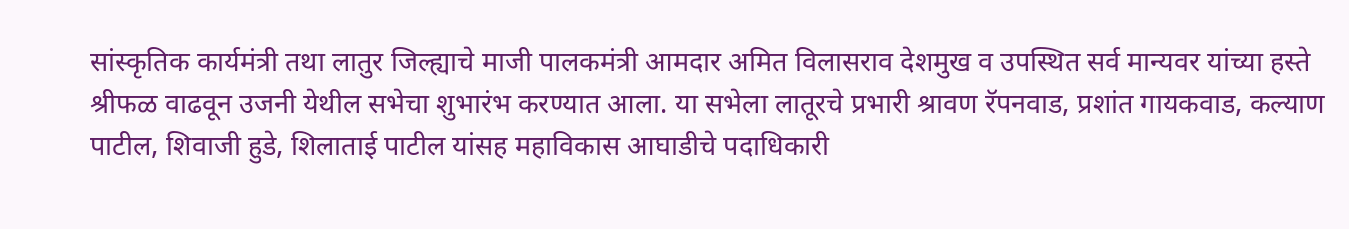सांस्कृतिक कार्यमंत्री तथा लातुर जिल्ह्याचे माजी पालकमंत्री आमदार अमित विलासराव देशमुख व उपस्थित सर्व मान्यवर यांच्या हस्ते श्रीफळ वाढवून उजनी येथील सभेचा शुभारंभ करण्यात आला. या सभेला लातूरचे प्रभारी श्रावण रॅपनवाड, प्रशांत गायकवाड, कल्याण पाटील, शिवाजी हुडे, शिलाताई पाटील यांसह महाविकास आघाडीचे पदाधिकारी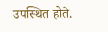उपस्थित होते.